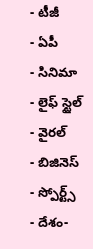- టీజీ
- ఏపీ
- సినిమా
- లైఫ్ స్టైల్
- వైరల్
- బిజినెస్
- స్పోర్ట్స్
- దేశం-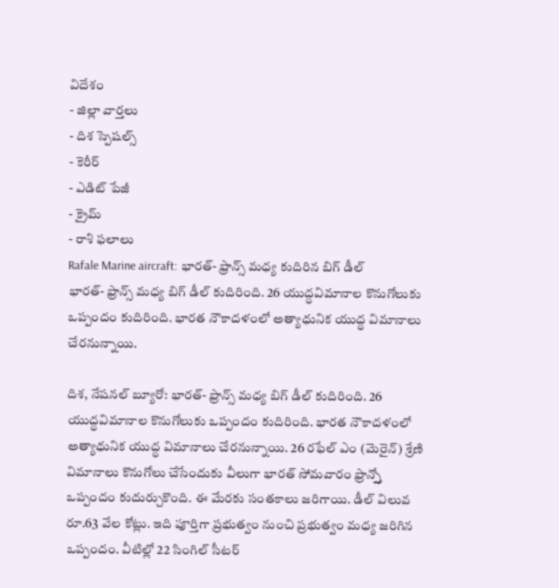విదేశం
- జిల్లా వార్తలు
- దిశ స్పెషల్స్
- కెరీర్
- ఎడిట్ పేజీ
- క్రైమ్
- రాశి ఫలాలు
Rafale Marine aircraft: భారత్- ఫ్రాన్స్ మధ్య కుదిరిన బిగ్ డీల్
భారత్- ఫ్రాన్స్ మధ్య బిగ్ డీల్ కుదిరింది. 26 యుద్ధవిమానాల కొనుగోలుకు ఒప్పందం కుదిరింది. భారత నౌకాదళంలో అత్యాధునిక యుద్ధ విమానాలు చేరనున్నాయి.

దిశ, నేషనల్ బ్యూరో: భారత్- ఫ్రాన్స్ మధ్య బిగ్ డీల్ కుదిరింది. 26 యుద్ధవిమానాల కొనుగోలుకు ఒప్పందం కుదిరింది. భారత నౌకాదళంలో అత్యాధునిక యుద్ధ విమానాలు చేరనున్నాయి. 26 రఫేల్ ఎం (మెరైన్) శ్రేణి విమానాలు కొనుగోలు చేసేందుకు వీలుగా భారత్ సోమవారం ఫ్రాన్స్తో ఒప్పందం కుదుర్చుకొంది. ఈ మేరకు సంతకాలు జరిగాయి. డీల్ విలువ రూ.63 వేల కోట్లు. ఇది పూర్తిగా ప్రభుత్వం నుంచి ప్రభుత్వం మధ్య జరిగిన ఒప్పందం. వీటిల్లో 22 సింగిల్ సీటర్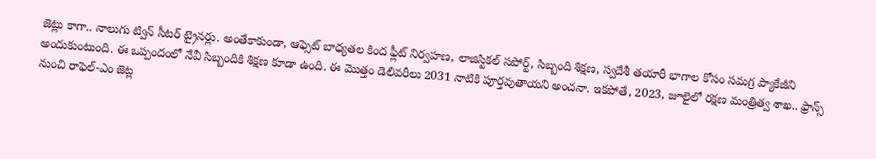జెట్లు కాగా.. నాలుగు ట్విన్ సీటర్ ట్రైనర్లు. అంతేకాకుండా, ఆఫ్సెట్ బాధ్యతల కింద ఫ్లీట్ నిర్వహణ, లాజిస్టికల్ సపోర్ట్, సిబ్బంది శిక్షణ, స్వదేశీ తయారీ భాగాల కోసం సమగ్ర ప్యాకేజీని అందుకుంటుంది. ఈ ఒప్పందంలో నేవీ సిబ్బందికి శిక్షణ కూడా ఉంది. ఈ మొత్తం డెలివరీలు 2031 నాటికి పూర్తవుతాయని అంచనా. ఇకపోతే, 2023, జూలైలో రక్షణ మంత్రిత్వ శాఖ.. ఫ్రాన్స్ నుంచి రాఫెల్-ఎం జెట్ల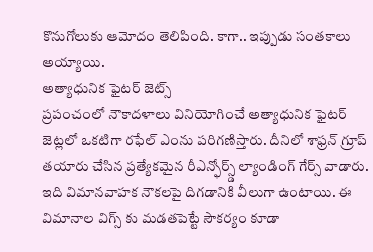కొనుగోలుకు ఆమోదం తెలిపింది. కాగా.. ఇప్పుడు సంతకాలు అయ్యాయి.
అత్యాధునిక ఫైటర్ జెట్స్
ప్రపంచంలో నౌకాదళాలు వినియోగించే అత్యాధునిక ఫైటర్ జెట్లలో ఒకటిగా రఫేల్ ఎంను పరిగణిస్తారు. దీనిలో శాఫ్రన్ గ్రూప్ తయారు చేసిన ప్రత్యేకమైన రీఎన్ఫోర్స్డ్ ల్యాండింగ్ గేర్స్ వాడారు. ఇది విమానవాహక నౌకలపై దిగడానికి వీలుగా ఉంటాయి. ఈ విమానాల విగ్స్ కు మడతపెట్టే సౌకర్యం కూడా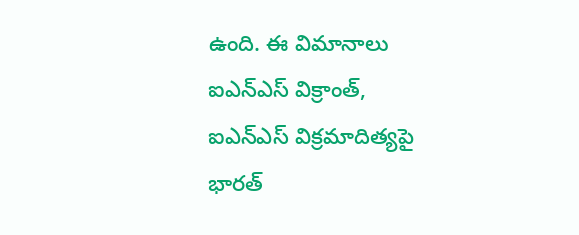ఉంది. ఈ విమానాలు ఐఎన్ఎస్ విక్రాంత్, ఐఎన్ఎస్ విక్రమాదిత్యపై భారత్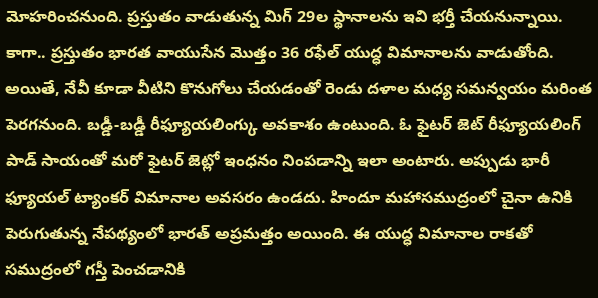మోహరించనుంది. ప్రస్తుతం వాడుతున్న మిగ్ 29ల స్థానాలను ఇవి భర్తీ చేయనున్నాయి. కాగా.. ప్రస్తుతం భారత వాయుసేన మొత్తం 36 రఫేల్ యుద్ధ విమానాలను వాడుతోంది. అయితే, నేవీ కూడా వీటిని కొనుగోలు చేయడంతో రెండు దళాల మధ్య సమన్వయం మరింత పెరగనుంది. బడ్డీ-బడ్డీ రీఫ్యూయలింగ్కు అవకాశం ఉంటుంది. ఓ ఫైటర్ జెట్ రీఫ్యూయలింగ్ పాడ్ సాయంతో మరో ఫైటర్ జెట్లో ఇంధనం నింపడాన్ని ఇలా అంటారు. అప్పుడు భారీ ఫ్యూయల్ ట్యాంకర్ విమానాల అవసరం ఉండదు. హిందూ మహాసముద్రంలో చైనా ఉనికి పెరుగుతున్న నేపథ్యంలో భారత్ అప్రమత్తం అయింది. ఈ యుద్ధ విమానాల రాకతో సముద్రంలో గస్తీ పెంచడానికి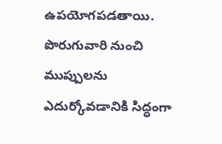ఉపయోగపడతాయి. పొరుగువారి నుంచి ముప్పులను ఎదుర్కోవడానికి సిద్ధంగా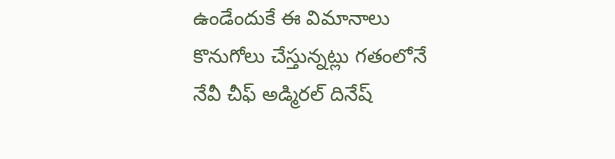ఉండేందుకే ఈ విమానాలు కొనుగోలు చేస్తున్నట్లు గతంలోనే నేవీ చీఫ్ అడ్మిరల్ దినేష్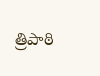త్రిపాఠి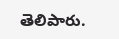తెలిపారు.